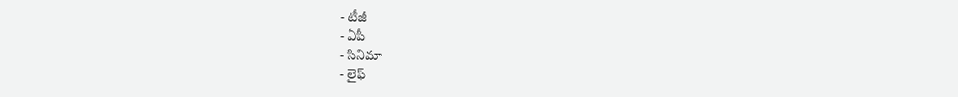- టీజీ
- ఏపీ
- సినిమా
- లైఫ్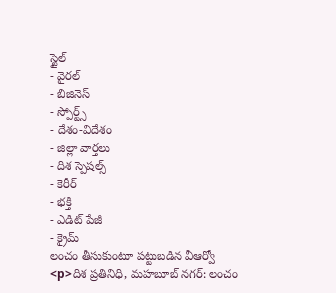స్టైల్
- వైరల్
- బిజినెస్
- స్పోర్ట్స్
- దేశం-విదేశం
- జిల్లా వార్తలు
- దిశ స్పెషల్స్
- కెరీర్
- భక్తి
- ఎడిట్ పేజీ
- క్రైమ్
లంచం తీసుకుంటూ పట్టుబడిన వీఆర్వో
<p>దిశ ప్రతినిధి, మహబూబ్ నగర్: లంచం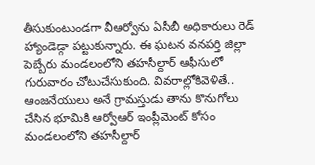తీసుకుంటుండగా వీఆర్వోను ఏసీబీ అధికారులు రెడ్ హ్యాండెడ్గా పట్టుకున్నారు. ఈ ఘటన వనపర్తి జిల్లా పెబ్బేరు మండలంలోని తహసీల్దార్ ఆఫీసులో గురువారం చోటుచేసుకుంది. వివరాల్లోకివెళితే.. ఆంజనేయులు అనే గ్రామస్తుడు తాను కొనుగోలు చేసిన భూమికి ఆర్వోఆర్ ఇంప్లీమెంట్ కోసం మండలంలోని తహసీల్దార్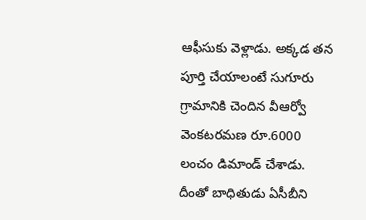ఆఫీసుకు వెళ్లాడు. అక్కడ తన పూర్తి చేయాలంటే సుగూరు గ్రామానికి చెందిన వీఆర్వో వెంకటరమణ రూ.6000 లంచం డిమాండ్ చేశాడు. దీంతో బాధితుడు ఏసీబీని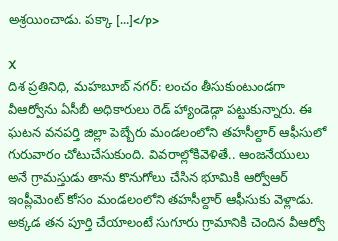అశ్రయించాడు. పక్కా […]</p>

X
దిశ ప్రతినిధి, మహబూబ్ నగర్: లంచం తీసుకుంటుండగా వీఆర్వోను ఏసీబీ అధికారులు రెడ్ హ్యాండెడ్గా పట్టుకున్నారు. ఈ ఘటన వనపర్తి జిల్లా పెబ్బేరు మండలంలోని తహసీల్దార్ ఆఫీసులో గురువారం చోటుచేసుకుంది. వివరాల్లోకివెళితే.. ఆంజనేయులు అనే గ్రామస్తుడు తాను కొనుగోలు చేసిన భూమికి ఆర్వోఆర్ ఇంప్లీమెంట్ కోసం మండలంలోని తహసీల్దార్ ఆఫీసుకు వెళ్లాడు.
అక్కడ తన పూర్తి చేయాలంటే సుగూరు గ్రామానికి చెందిన వీఆర్వో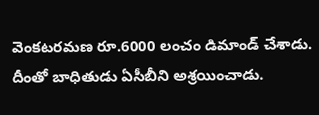వెంకటరమణ రూ.6000 లంచం డిమాండ్ చేశాడు. దీంతో బాధితుడు ఏసీబీని అశ్రయించాడు.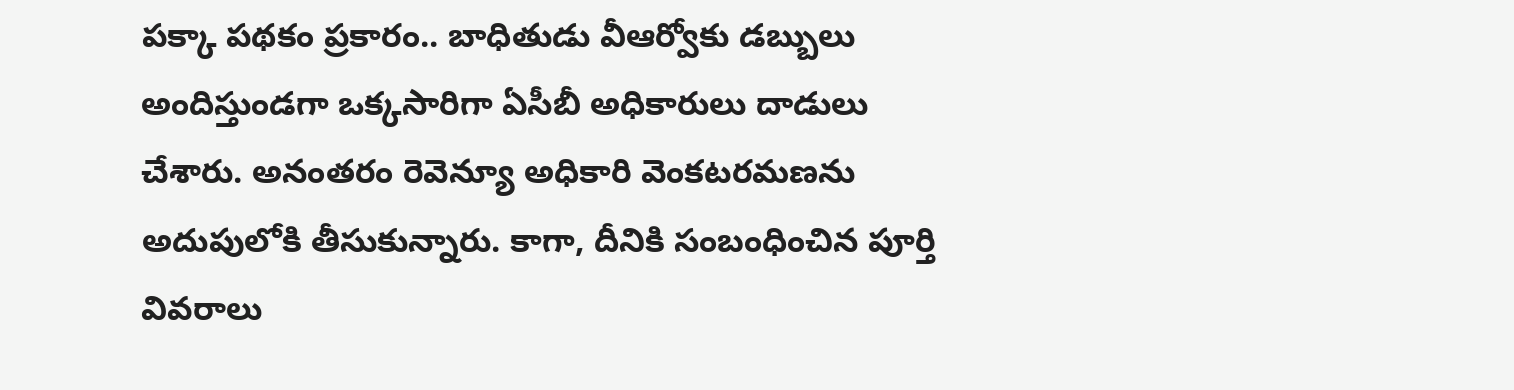పక్కా పథకం ప్రకారం.. బాధితుడు వీఆర్వోకు డబ్బులు అందిస్తుండగా ఒక్కసారిగా ఏసీబీ అధికారులు దాడులు చేశారు. అనంతరం రెవెన్యూ అధికారి వెంకటరమణను అదుపులోకి తీసుకున్నారు. కాగా, దీనికి సంబంధించిన పూర్తి వివరాలు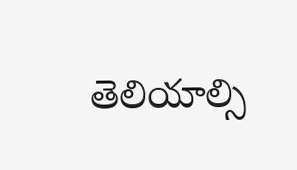తెలియాల్సి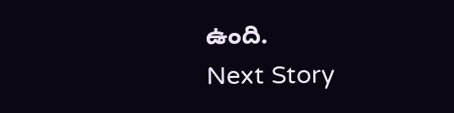ఉంది.
Next Story